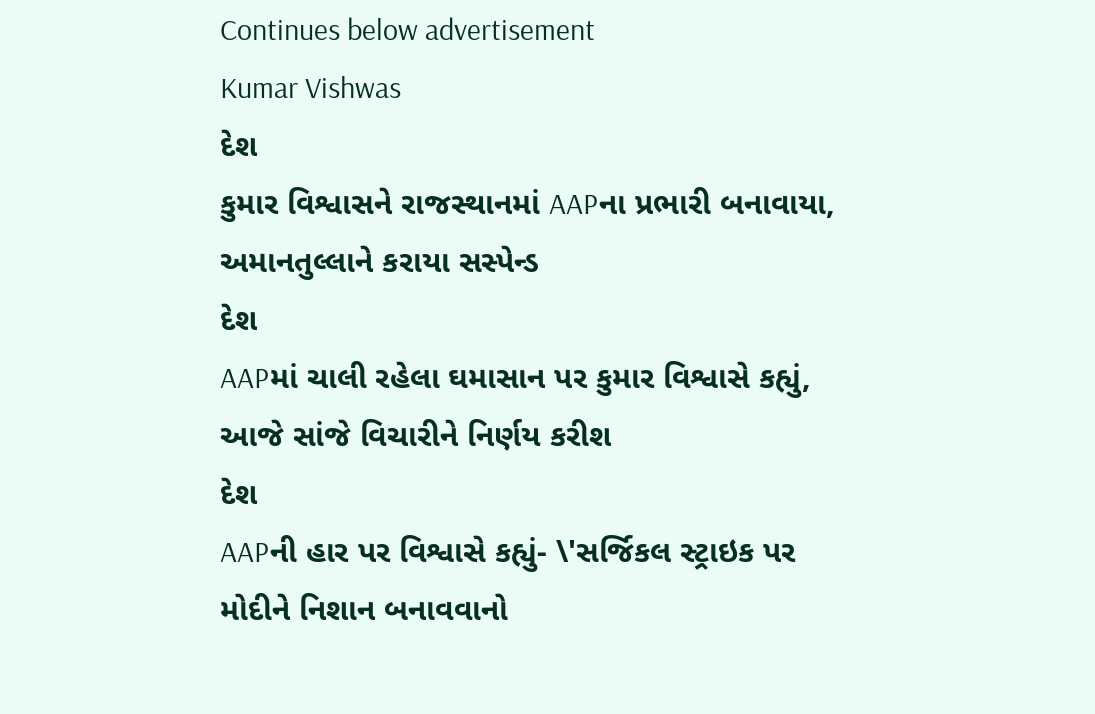Continues below advertisement
Kumar Vishwas
દેશ
કુમાર વિશ્વાસને રાજસ્થાનમાં AAPના પ્રભારી બનાવાયા, અમાનતુલ્લાને કરાયા સસ્પેન્ડ
દેશ
AAPમાં ચાલી રહેલા ઘમાસાન પર કુમાર વિશ્વાસે કહ્યું, આજે સાંજે વિચારીને નિર્ણય કરીશ
દેશ
AAPની હાર પર વિશ્વાસે કહ્યું- \'સર્જિકલ સ્ટ્રાઇક પર મોદીને નિશાન બનાવવાનો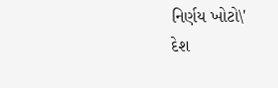નિર્ણય ખોટો\'
દેશ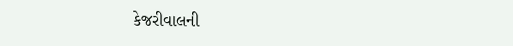કેજરીવાલની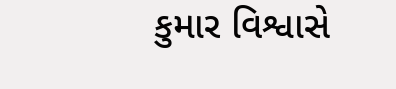કુમાર વિશ્વાસે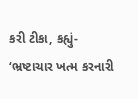કરી ટીકા, કહ્યું- ‘ભ્રષ્ટાચાર ખત્મ કરનારી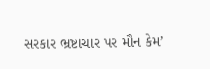સરકાર ભ્રષ્ટાચાર પર મૌન કેમ’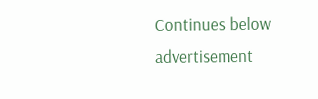Continues below advertisement